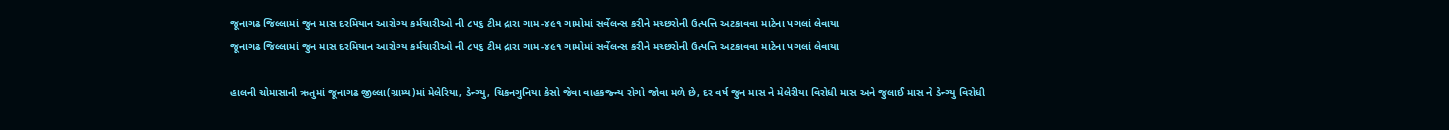જૂનાગઢ જિલ્લામાં જુન માસ દરમિયાન આરોગ્ય કર્મચારીઓ ની ૮૫૬ ટીમ દ્રારા ગામ-૪૯૧ ગામોમાં સર્વેલન્સ કરીને મચ્છરોની ઉત્પત્તિ અટકાવવા માટેના પગલાં લેવાયા
જૂનાગઢ જિલ્લામાં જુન માસ દરમિયાન આરોગ્ય કર્મચારીઓ ની ૮૫૬ ટીમ દ્રારા ગામ-૪૯૧ ગામોમાં સર્વેલન્સ કરીને મચ્છરોની ઉત્પત્તિ અટકાવવા માટેના પગલાં લેવાયા

હાલની ચોમાસાની ઋતુમાં જૂનાગઢ જીલ્લા(ગ્રામ્ય)માં મેલેરિયા, ડેન્ગ્યુ, ચિકનગુનિયા કેસો જેવા વાહકજ્ન્ય રોગો જોવા મળે છે, દર વર્ષ જુન માસ ને મેલેરીયા વિરોધી માસ અને જુલાઈ માસ ને ડેન્ગ્યુ વિરોધી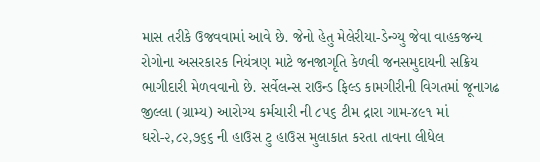માસ તરીકે ઉજવવામાં આવે છે. જેનો હેતુ મેલેરીયા-ડેન્ગ્યુ જેવા વાહકજન્ય રોગોના અસરકારક નિયંત્રણ માટે જનજાગૃતિ કેળવી જનસમુદાયની સક્રિય ભાગીદારી મેળવવાનો છે. સર્વેલન્સ રાઉન્ડ ફિલ્ડ કામગીરીની વિગતમાં જૂનાગઢ જીલ્લા (ગ્રામ્ય) આરોગ્ય કર્મચારી ની ૮૫૬ ટીમ દ્રારા ગામ-૪૯૧ માં ઘરો-૨,૮૨,૭૬૬ ની હાઉસ ટુ હાઉસ મુલાકાત કરતા તાવના લીધેલ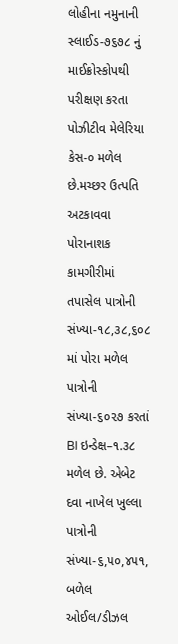લોહીના નમુનાની સ્લાઈડ-૭૬૭૮ નું માઈક્રોસ્કોપથી પરીક્ષણ કરતા પોઝીટીવ મેલેરિયા કેસ-૦ મળેલ છે.મચ્છર ઉત્પતિ અટકાવવા પોરાનાશક કામગીરીમાં તપાસેલ પાત્રોની સંખ્યા-૧૮,૩૮,૬૦૮ માં પોરા મળેલ પાત્રોની સંખ્યા-૬૦૨૭ કરતાં BI ઇન્ડેક્ષ–૧.૩૮ મળેલ છે. એબેટ દવા નાખેલ ખુલ્લા પાત્રોની સંખ્યા-૬,૫૦,૪૫૧, બળેલ ઓઈલ/ડીઝલ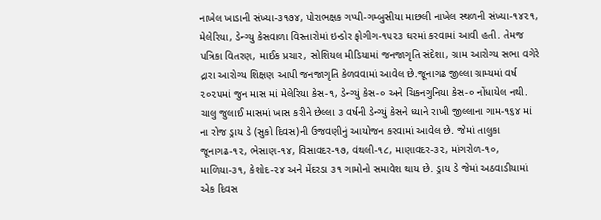નાખેલ ખાડાની સંખ્યા-૩૧૭૪, પોરાભક્ષક ગપ્પી-ગમ્બુસીયા માછલી નાખેલ સ્થળની સંખ્યા-૧૪૨૧, મેલેરિયા, ડેન્ગ્યુ કેસવાળા વિસ્તારોમાં ઇન્ડોર ફોગીગ-૧૫૨૩ ઘરમાં કરવામાં આવી હતી. તેમજ પત્રિકા વિતરણ, માઈક પ્રચાર, સોશિયલ મીડિયામાં જનજાગૃતિ સંદેશા, ગ્રામ આરોગ્ય સભા વગેરે દ્રારા આરોગ્ય શિક્ષણ આપી જનજાગૃતિ કેળવવામાં આવેલ છે.જૂનાગઢ જીલ્લા ગ્રામ્યમાં વર્ષ ૨૦૨૫માં જુન માસ માં મેલેરિયા કેસ-૧, ડેન્ગ્યું કેસ-૦ અને ચિકનગુનિયા કેસ-૦ નોંધાયેલ નથી. ચાલુ જુલાઈ માસમાં ખાસ કરીને છેલ્લા ૩ વર્ષની ડેન્ગ્યું કેસને ધ્યાને રાખી જીલ્લાના ગામ-૧૬૪ માં ના રોજ ડ્રાય ડે (સુકો દિવસ)ની ઉજવણીનું આયોજન કરવામાં આવેલ છે. જેમાં તાલુકા જૂનાગઢ-૧૨, ભેસાણ-૧૪, વિસાવદર-૧૭, વંથલી-૧૮, માણાવદર-૩૨, માંગરોળ-૧૦, માળિયા-૩૧, કેશોદ-૨૪ અને મેંદરડા ૩૧ ગામોનો સમાવેશ થાય છે. ડ્રાય ડે જેમાં અઠવાડીયામાં એક દિવસ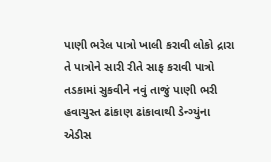પાણી ભરેલ પાત્રો ખાલી કરાવી લોકો દ્રારા તે પાત્રોને સારી રીતે સાફ કરાવી પાત્રો તડકામાં સુકવીને નવું તાજું પાણી ભરી હવાચુસ્ત ઢાંકાણ ઢાંકાવાથી ડેન્ગ્યુંના એડીસ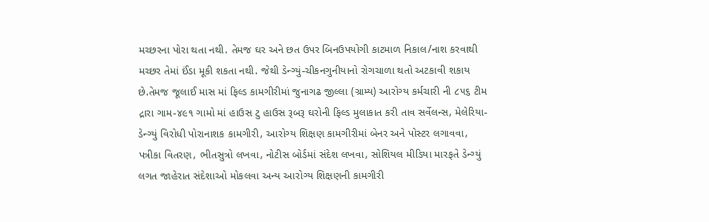મચ્છરના પોરા થતા નથી. તેમજ ઘર અને છત ઉપર બિનઉપયોગી કાટમાળ નિકાલ/નાશ કરવાથી મચ્છર તેમાં ઈંડા મૂકી શકતા નથી. જેથી ડેન્ગ્યું-ચીકનગુનીયાનો રોગચાળા થતો અટકાવી શકાય છે.તેમજ જૂલાઈ માસ માં ફિલ્ડ કામગીરીમાં જુનાગઢ જીલ્લા (ગ્રામ્ય) આરોગ્ય કર્મચારી ની ૮૫૬ ટીમ દ્રારા ગામ-૪૯૧ ગામો માં હાઉસ ટુ હાઉસ રૂબરૂ ઘરોની ફિલ્ડ મુલાકાત કરી તાવ સર્વેલન્સ, મેલેરિયા-ડેન્ગ્યું વિરોધી પોરાનાશક કામગીરી, આરોગ્ય શિક્ષણ કામગીરીમાં બેનર અને પોસ્ટર લગાવવા, પત્રીકા વિતરણ, ભીતસુત્રો લખવા, નોટીસ બોર્ડમાં સંદેશ લખવા, સોશિયલ મીડિયા મારફતે ડેન્ગ્યું લગત જાહેરાત સંદેશાઓ મોકલવા અન્ય આરોગ્ય શિક્ષણની કામગીરી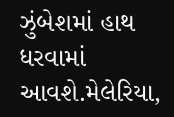ઝુંબેશમાં હાથ ધરવામાં આવશે.મેલેરિયા,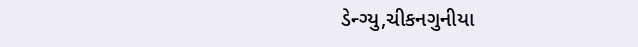ડેન્ગ્યુ,ચીકનગુનીયા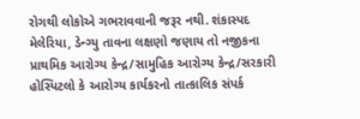રોગથી લોકોએ ગભરાવવાની જરૂર નથી. શંકાસ્પદ મેલેરિયા, ડેન્ગ્યુ તાવના લક્ષણો જણાય તો નજીકના પ્રાથમિક આરોગ્ય કેન્દ્ર/સામુહિક આરોગ્ય કેન્દ્ર/સરકારી હોસ્પિટલો કે આરોગ્ય કાર્યકરનો તાત્કાલિક સંપર્ક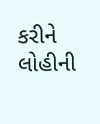કરીને લોહીની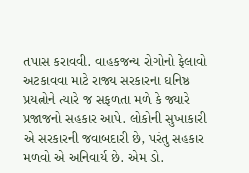તપાસ કરાવવી. વાહકજન્ય રોગોનો ફેલાવો અટકાવવા માટે રાજ્ય સરકારના ઘનિષ્ઠ પ્રયત્નોને ત્યારે જ સફળતા મળે કે જ્યારે પ્રજાજનો સહકાર આપે. લોકોની સુખાકારી એ સરકારની જવાબદારી છે, પરંતુ સહકાર મળવો એ અનિવાર્ય છે. એમ ડો.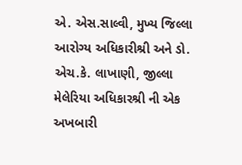એ. એસ.સાલ્વી, મુખ્ય જિલ્લા આરોગ્ય અધિકારીશ્રી અને ડો. એચ.કે. લાખાણી, જીલ્લા મેલેરિયા અધિકારશ્રી ની એક અખબારી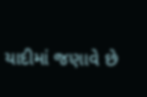યાદીમાં જણાવે છે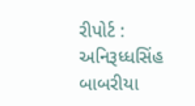રીપોર્ટ : અનિરૂધ્ધસિંહ બાબરીયા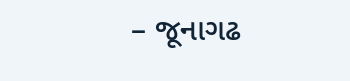– જૂનાગઢ